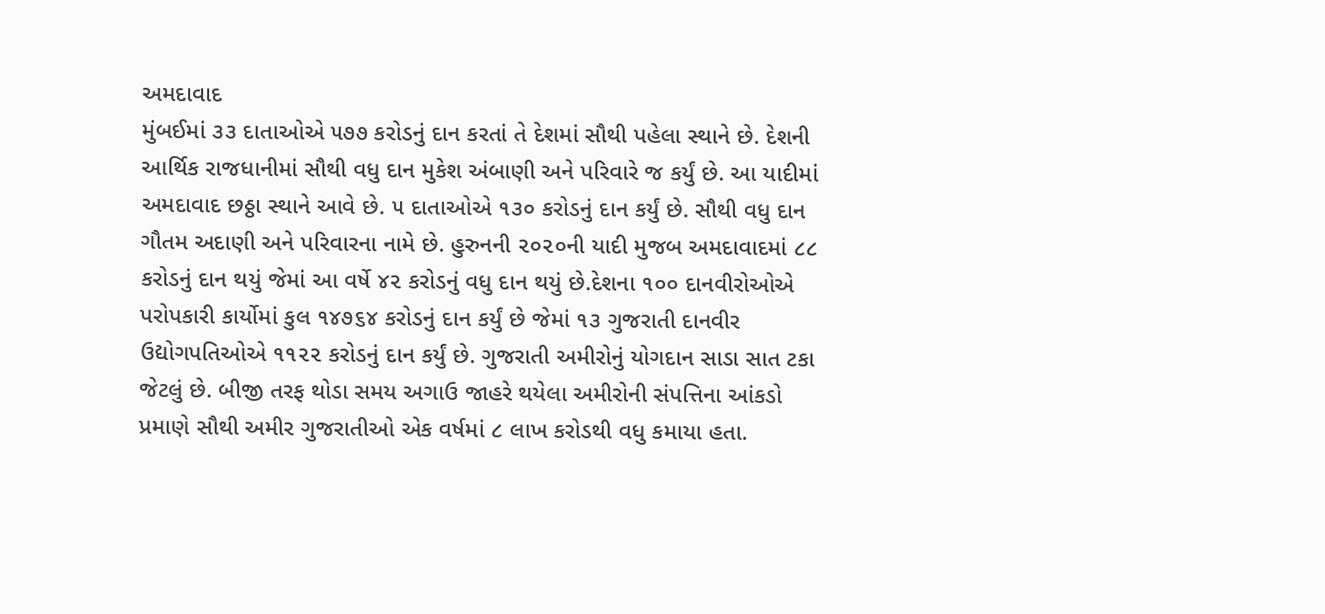અમદાવાદ
મુંબઈમાં ૩૩ દાતાઓએ ૫૭૭ કરોડનું દાન કરતાં તે દેશમાં સૌથી પહેલા સ્થાને છે. દેશની આર્થિક રાજધાનીમાં સૌથી વધુ દાન મુકેશ અંબાણી અને પરિવારે જ કર્યું છે. આ યાદીમાં અમદાવાદ છઠ્ઠા સ્થાને આવે છે. ૫ દાતાઓએ ૧૩૦ કરોડનું દાન કર્યું છે. સૌથી વધુ દાન ગૌતમ અદાણી અને પરિવારના નામે છે. હુરુનની ૨૦૨૦ની યાદી મુજબ અમદાવાદમાં ૮૮ કરોડનું દાન થયું જેમાં આ વર્ષે ૪૨ કરોડનું વધુ દાન થયું છે.દેશના ૧૦૦ દાનવીરોઓએ પરોપકારી કાર્યોમાં કુલ ૧૪૭૬૪ કરોડનું દાન કર્યું છે જેમાં ૧૩ ગુજરાતી દાનવીર ઉદ્યોગપતિઓએ ૧૧૨૨ કરોડનું દાન કર્યું છે. ગુજરાતી અમીરોનું યોગદાન સાડા સાત ટકા જેટલું છે. બીજી તરફ થોડા સમય અગાઉ જાહરે થયેલા અમીરોની સંપત્તિના આંકડો પ્રમાણે સૌથી અમીર ગુજરાતીઓ એક વર્ષમાં ૮ લાખ કરોડથી વધુ કમાયા હતા.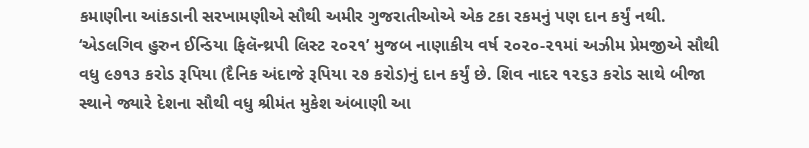કમાણીના આંકડાની સરખામણીએ સૌથી અમીર ગુજરાતીઓએ એક ટકા રકમનું પણ દાન કર્યું નથી. ‘એડલગિવ હુરુન ઈન્ડિયા ફિલૅન્થ્રપી લિસ્ટ ૨૦૨૧’ મુજબ નાણાકીય વર્ષ ૨૦૨૦-૨૧માં અઝીમ પ્રેમજીએ સૌથી વધુ ૯૭૧૩ કરોડ રૂપિયા (દૈનિક અંદાજે રૂપિયા ૨૭ કરોડ)નું દાન કર્યું છે. શિવ નાદર ૧૨૬૩ કરોડ સાથે બીજા સ્થાને જ્યારે દેશના સૌથી વધુ શ્રીમંત મુકેશ અંબાણી આ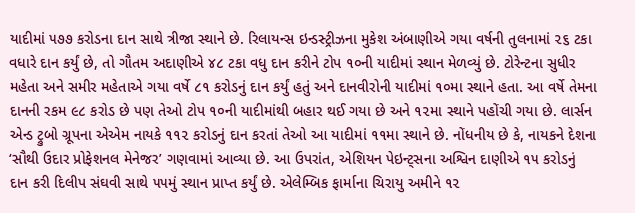યાદીમાં ૫૭૭ કરોડના દાન સાથે ત્રીજા સ્થાને છે. રિલાયન્સ ઇન્ડસ્ટ્રીઝના મુકેશ અંબાણીએ ગયા વર્ષની તુલનામાં ૨૬ ટકા વધારે દાન કર્યું છે, તો ગૌતમ અદાણીએ ૪૮ ટકા વધુ દાન કરીને ટોપ ૧૦ની યાદીમાં સ્થાન મેળવ્યું છે. ટોરેન્ટના સુધીર મહેતા અને સમીર મહેતાએ ગયા વર્ષે ૮૧ કરોડનું દાન કર્યું હતું અને દાનવીરોની યાદીમાં ૧૦મા સ્થાને હતા. આ વર્ષે તેમના દાનની રકમ ૯૮ કરોડ છે પણ તેઓ ટોપ ૧૦ની યાદીમાંથી બહાર થઈ ગયા છે અને ૧૨મા સ્થાને પહોંચી ગયા છે. લાર્સન એન્ડ ટ્રુબો ગ્રૂપના એએમ નાયકે ૧૧૨ કરોડનું દાન કરતાં તેઓ આ યાદીમાં ૧૧મા સ્થાને છે. નોંધનીય છે કે, નાયકને દેશના ‘સૌથી ઉદાર પ્રોફેશનલ મેનેજર’ ગણવામાં આવ્યા છે. આ ઉપરાંત, એશિયન પેઇન્ટ્સના અશ્વિન દાણીએ ૧૫ કરોડનું દાન કરી દિલીપ સંઘવી સાથે ૫૫મું સ્થાન પ્રાપ્ત કર્યું છે. એલેમ્બિક ફાર્માના ચિરાયુ અમીને ૧૨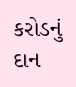કરોડનું દાન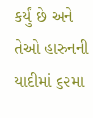કર્યું છે અને તેઓ હારુનની યાદીમાં ૬૨મા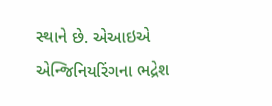સ્થાને છે. એઆઇએ એન્જિનિયરિંગના ભદ્રેશ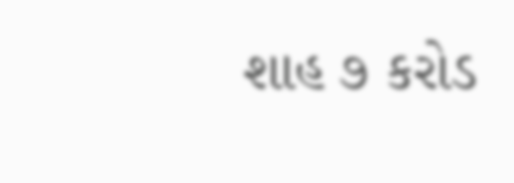શાહ ૭ કરોડ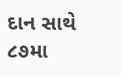દાન સાથે ૮૭મા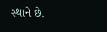સ્થાને છે.